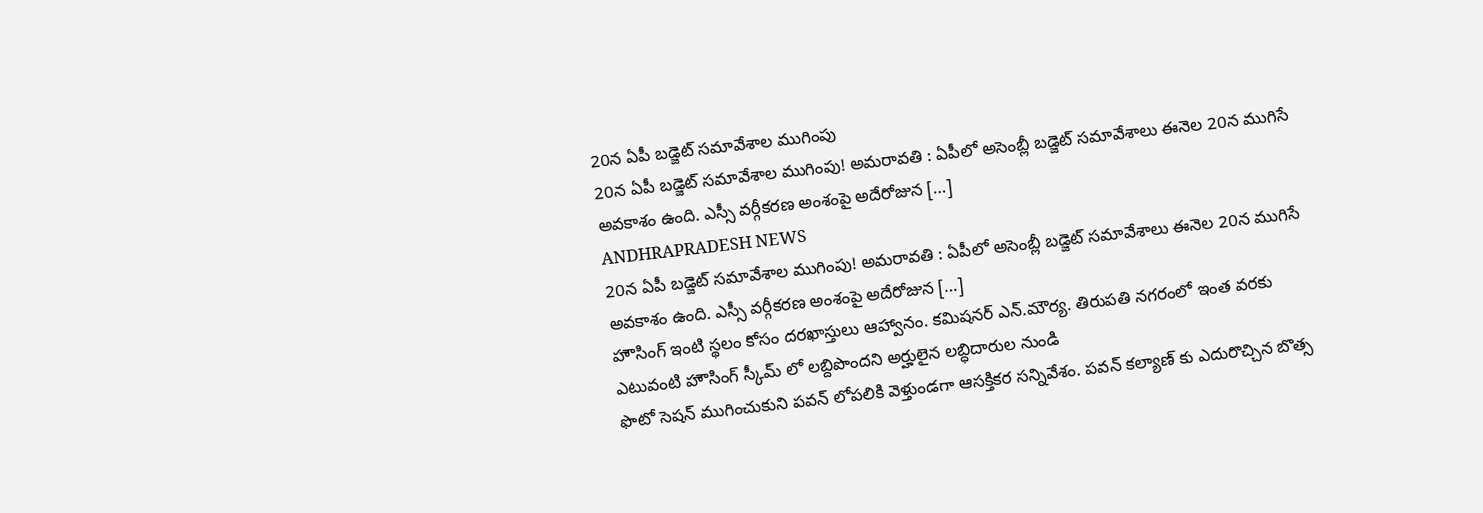20న ఏపీ బడ్జెట్ సమావేశాల ముగింపు
20న ఏపీ బడ్జెట్ సమావేశాల ముగింపు! అమరావతి : ఏపీలో అసెంబ్లీ బడ్జెట్ సమావేశాలు ఈనెల 20న ముగిసే అవకాశం ఉంది. ఎస్సీ వర్గీకరణ అంశంపై అదేరోజున […]
ANDHRAPRADESH NEWS
20న ఏపీ బడ్జెట్ సమావేశాల ముగింపు! అమరావతి : ఏపీలో అసెంబ్లీ బడ్జెట్ సమావేశాలు ఈనెల 20న ముగిసే అవకాశం ఉంది. ఎస్సీ వర్గీకరణ అంశంపై అదేరోజున […]
హౌసింగ్ ఇంటి స్థలం కోసం దరఖాస్తులు ఆహ్వానం. కమిషనర్ ఎన్.మౌర్య. తిరుపతి నగరంలో ఇంత వరకు ఎటువంటి హౌసింగ్ స్కీమ్ లో లబ్దిపొందని అర్హులైన లబ్ధిదారుల నుండి
ఫొటో సెషన్ ముగించుకుని పవన్ లోపలికి వెళ్తుండగా ఆసక్తికర సన్నివేశం. పవన్ కల్యాణ్ కు ఎదురొచ్చిన బొత్స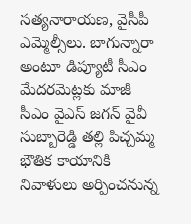సత్యనారాయణ, వైసీపీ ఎమ్మెల్సీలు. బాగున్నారా అంటూ డిప్యూటీ సీఎం
మేదరమెట్లకు మాజీ సీఎం వైఎస్ జగన్ వైవీ సుబ్బారెడ్డి తల్లి పిచ్చమ్మ భౌతిక కాయానికి నివాళులు అర్పించనున్న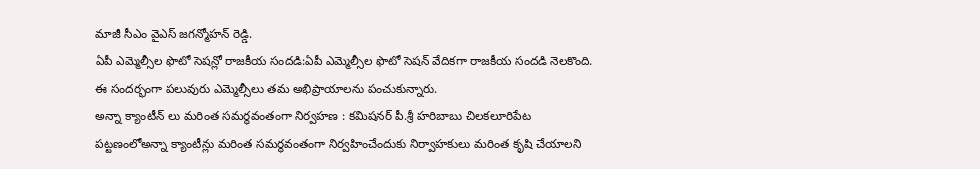మాజీ సీఎం వైఎస్ జగన్మోహన్ రెడ్డి.
ఏపీ ఎమ్మెల్సీల ఫొటో సెషన్లో రాజకీయ సందడి:ఏపీ ఎమ్మెల్సీల ఫొటో సెషన్ వేదికగా రాజకీయ సందడి నెలకొంది. ఈ సందర్భంగా పలువురు ఎమ్మెల్సీలు తమ అభిప్రాయాలను పంచుకున్నారు.
అన్నా క్యాంటీన్ లు మరింత సమర్థవంతంగా నిర్వహణ : కమిషనర్ పీ.శ్రీ హరిబాబు చిలకలూరిపేట పట్టణంలోఅన్నా క్యాంటీన్లు మరింత సమర్థవంతంగా నిర్వహించేందుకు నిర్వాహకులు మరింత కృషి చేయాలని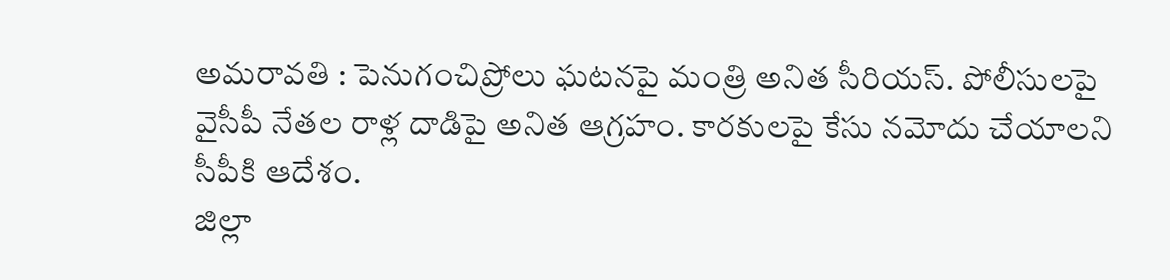అమరావతి : పెనుగంచిప్రోలు ఘటనపై మంత్రి అనిత సీరియస్. పోలీసులపై వైసీపీ నేతల రాళ్ల దాడిపై అనిత ఆగ్రహం. కారకులపై కేసు నమోదు చేయాలని సీపీకి ఆదేశం.
జిల్లా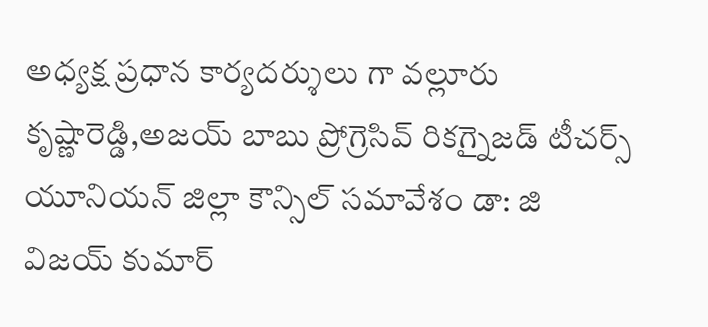అధ్యక్ష ప్రధాన కార్యదర్శులు గా వల్లూరు కృష్ణారెడ్డి,అజయ్ బాబు ప్రోగ్రెసివ్ రికగ్నైజడ్ టీచర్స్ యూనియన్ జిల్లా కౌన్సిల్ సమావేశం డా: జి విజయ్ కుమార్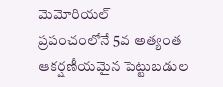మెమోరియల్
ప్రపంచంలోనే 5వ అత్యంత ఆకర్షణీయమైన పెట్టుబడుల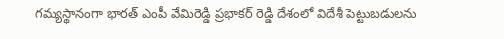గమ్యస్థానంగా భారత్ ఎంపీ వేమిరెడ్డి ప్రభాకర్ రెడ్డి దేశంలో విదేశీ పెట్టుబడులను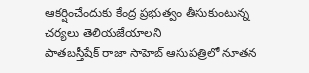ఆకర్షించేందుకు కేంద్ర ప్రభుత్వం తీసుకుంటున్న చర్యలు తెలియజేయాలని
పాతబస్తీషేక్ రాజా సాహెబ్ ఆసుపత్రిలో నూతన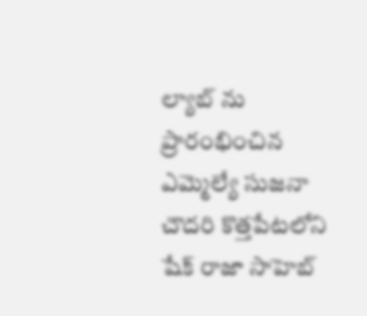ల్యాబ్ ను ప్రారంభించిన ఎమ్మెల్యే సుజనా చౌదరి కొత్తపేటలోని షేక్ రాజా సాహెబ్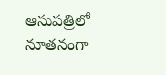ఆసుపత్రిలో నూతనంగా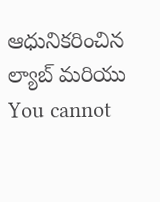ఆధునికరించిన ల్యాబ్ మరియు
You cannot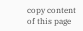copy content of this page